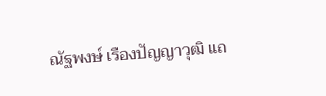ณัฐพงษ์ เรืองปัญญาวุฒิ แถ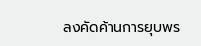ลงคัดค้านการยุบพร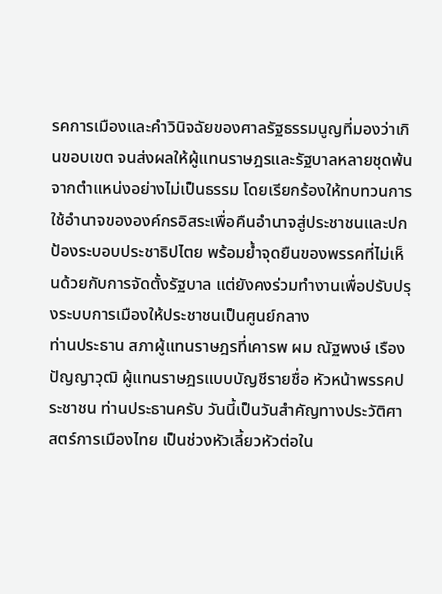รคการเมืองและคำวินิจฉัยของศาลรัฐธรรมนูญที่มองว่าเกินขอบเขต จนส่งผลให้ผู้แทนราษฎรและรัฐบาลหลายชุดพ้นจากตำแหน่งอย่างไม่เป็นธรรม โดยเรียกร้องให้ทบทวนการใช้อำนาจขององค์กรอิสระเพื่อคืนอำนาจสู่ประชาชนและปกป้องระบอบประชาธิปไตย พร้อมย้ำจุดยืนของพรรคที่ไม่เห็นด้วยกับการจัดตั้งรัฐบาล แต่ยังคงร่วมทำงานเพื่อปรับปรุงระบบการเมืองให้ประชาชนเป็นศูนย์กลาง
ท่านประธาน สภาผู้แทนราษฎรที่เคารพ ผม ณัฐพงษ์ เรืองปัญญาวุฒิ ผู้แทนราษฎรแบบบัญชีรายชื่อ หัวหน้าพรรคประชาชน ท่านประธานครับ วันนี้เป็นวันสำคัญทางประวัติศาสตร์การเมืองไทย เป็นช่วงหัวเลี้ยวหัวต่อใน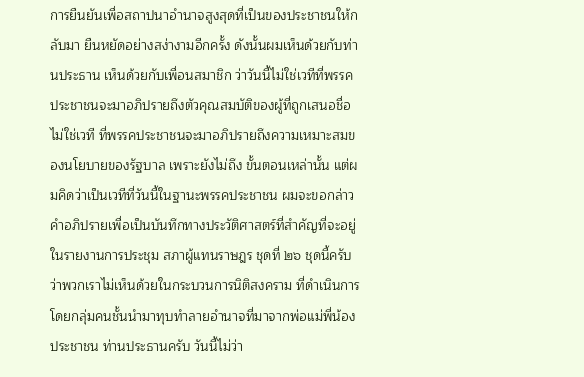การยืนยันเพื่อสถาปนาอำนาจสูงสุดที่เป็นของประชาชนให้กลับมา ยืนหยัดอย่างสง่างามอีกครั้ง ดังนั้นผมเห็นด้วยกับท่านประธาน เห็นด้วยกับเพื่อนสมาชิก ว่าวันนี้ไม่ใช่เวทีที่พรรคประชาชนจะมาอภิปรายถึงตัวคุณสมบัติของผู้ที่ถูกเสนอชื่อ ไม่ใช่เวที ที่พรรคประชาชนจะมาอภิปรายถึงความเหมาะสมของนโยบายของรัฐบาล เพราะยังไม่ถึง ขั้นตอนเหล่านั้น แต่ผมคิดว่าเป็นเวทีที่วันนี้ในฐานะพรรคประชาชน ผมจะขอกล่าว คำอภิปรายเพื่อเป็นบันทึกทางประวัติศาสตร์ที่สำคัญที่จะอยู่ในรายงานการประชุม สภาผู้แทนราษฎร ชุดที่ ๒๖ ชุดนี้ครับ ว่าพวกเราไม่เห็นด้วยในกระบวนการนิติสงคราม ที่ดำเนินการโดยกลุ่มคนชั้นนำมาทุบทำลายอำนาจที่มาจากพ่อแม่พี่น้องประชาชน ท่านประธานครับ วันนี้ไม่ว่า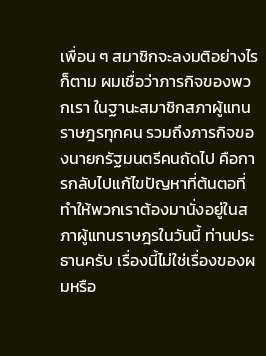เพื่อน ๆ สมาชิกจะลงมติอย่างไรก็ตาม ผมเชื่อว่าภารกิจของพวกเรา ในฐานะสมาชิกสภาผู้แทนราษฎรทุกคน รวมถึงภารกิจของนายกรัฐมนตรีคนถัดไป คือการกลับไปแก้ไขปัญหาที่ต้นตอที่ทำให้พวกเราต้องมานั่งอยู่ในสภาผู้แทนราษฎรในวันนี้ ท่านประธานครับ เรื่องนี้ไม่ใช่เรื่องของผมหรือ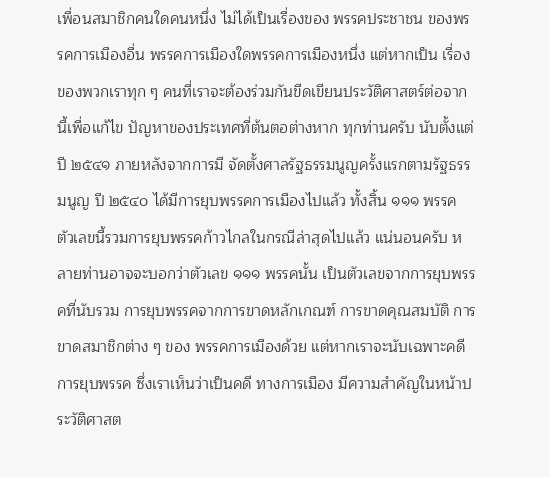เพื่อนสมาชิกคนใดคนหนึ่ง ไม่ได้เป็นเรื่องของ พรรคประชาชน ของพรรคการเมืองอื่น พรรคการเมืองใดพรรคการเมืองหนึ่ง แต่หากเป็น เรื่องของพวกเราทุก ๆ คนที่เราจะต้องร่วมกันขีดเขียนประวัติศาสตร์ต่อจากนี้เพื่อแก้ไข ปัญหาของประเทศที่ต้นตอต่างหาก ทุกท่านครับ นับตั้งแต่ปี ๒๕๔๑ ภายหลังจากการมี จัดตั้งศาลรัฐธรรมนูญครั้งแรกตามรัฐธรรมนูญ ปี ๒๕๔๐ ได้มีการยุบพรรคการเมืองไปแล้ว ทั้งสิ้น ๑๑๑ พรรค ตัวเลขนี้รวมการยุบพรรคก้าวไกลในกรณีล่าสุดไปแล้ว แน่นอนครับ หลายท่านอาจจะบอกว่าตัวเลข ๑๑๑ พรรคนั้น เป็นตัวเลขจากการยุบพรรคที่นับรวม การยุบพรรคจากการขาดหลักเกณฑ์ การขาดคุณสมบัติ การขาดสมาชิกต่าง ๆ ของ พรรคการเมืองด้วย แต่หากเราจะนับเฉพาะคดีการยุบพรรค ซึ่งเราเห็นว่าเป็นคดี ทางการเมือง มีความสำคัญในหน้าประวัติศาสต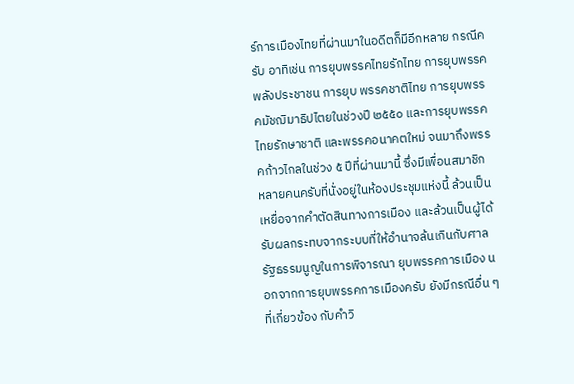ร์การเมืองไทยที่ผ่านมาในอดีตก็มีอีกหลาย กรณีครับ อาทิเช่น การยุบพรรคไทยรักไทย การยุบพรรคพลังประชาชน การยุบ พรรคชาติไทย การยุบพรรคมัชฌิมาธิปไตยในช่วงปี ๒๕๕๐ และการยุบพรรคไทยรักษาชาติ และพรรคอนาคตใหม่ จนมาถึงพรรคก้าวไกลในช่วง ๕ ปีที่ผ่านมานี้ ซึ่งมีเพื่อนสมาชิก หลายคนครับที่นั่งอยู่ในห้องประชุมแห่งนี้ ล้วนเป็นเหยื่อจากคำตัดสินทางการเมือง และล้วนเป็นผู้ได้รับผลกระทบจากระบบที่ให้อำนาจล้นเกินกับศาลรัฐธรรมนูญในการพิจารณา ยุบพรรคการเมือง นอกจากการยุบพรรคการเมืองครับ ยังมีกรณีอื่น ๆ ที่เกี่ยวข้อง กับคำวิ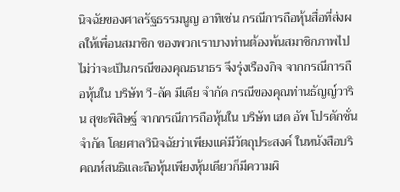นิจฉัยของศาลรัฐธรรมนูญ อาทิเช่น กรณีการถือหุ้นสื่อที่ส่งผลให้เพื่อนสมาชิก ของพวกเราบางท่านต้องพ้นสมาชิกภาพไป ไม่ว่าจะเป็นกรณีของคุณธนาธร จึงรุ่งเรืองกิจ จากกรณีการถือหุ้นใน บริษัท วี-ลัค มีเดีย จำกัด กรณีของคุณท่านธัญญ์วาริน สุขะพิสิษฐ์ จากกรณีการถือหุ้นใน บริษัท เฮด อัพ โปรดักชั่น จำกัด โดยศาลวินิจฉัยว่าเพียงแค่มีวัตถุประสงค์ ในหนังสือบริคณห์สนธิและถือหุ้นเพียงหุ้นเดียวก็มีความผิ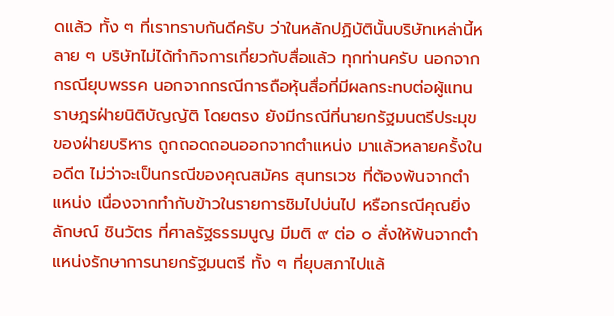ดแล้ว ทั้ง ๆ ที่เราทราบกันดีครับ ว่าในหลักปฏิบัตินั้นบริษัทเหล่านี้หลาย ๆ บริษัทไม่ได้ทำกิจการเกี่ยวกับสื่อแล้ว ทุกท่านครับ นอกจากกรณียุบพรรค นอกจากกรณีการถือหุ้นสื่อที่มีผลกระทบต่อผู้แทนราษฎรฝ่ายนิติบัญญัติ โดยตรง ยังมีกรณีที่นายกรัฐมนตรีประมุขของฝ่ายบริหาร ถูกถอดถอนออกจากตำแหน่ง มาแล้วหลายครั้งในอดีต ไม่ว่าจะเป็นกรณีของคุณสมัคร สุนทรเวช ที่ต้องพ้นจากตำแหน่ง เนื่องจากทำกับข้าวในรายการชิมไปบ่นไป หรือกรณีคุณยิ่งลักษณ์ ชินวัตร ที่ศาลรัฐธรรมนูญ มีมติ ๙ ต่อ ๐ สั่งให้พ้นจากตำแหน่งรักษาการนายกรัฐมนตรี ทั้ง ๆ ที่ยุบสภาไปแล้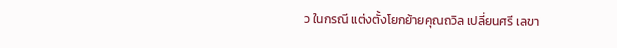ว ในกรณี แต่งตั้งโยกย้ายคุณถวิล เปลี่ยนศรี เลขา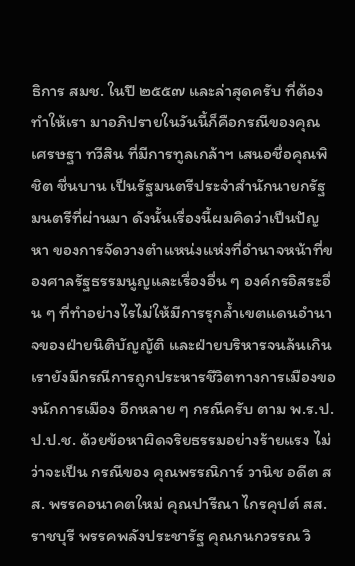ธิการ สมช. ในปี ๒๕๕๗ และล่าสุดครับ ที่ต้องทำให้เรา มาอภิปรายในวันนี้ก็คือกรณีของคุณเศรษฐา ทวีสิน ที่มีการทูลเกล้าฯ เสนอชื่อคุณพิชิต ชื่นบาน เป็นรัฐมนตรีประจำสำนักนายกรัฐมนตรีที่ผ่านมา ดังนั้นเรื่องนี้ผมคิดว่าเป็นปัญหา ของการจัดวางตำแหน่งแห่งที่อำนาจหน้าที่ของศาลรัฐธรรมนูญและเรื่องอื่น ๆ องค์กรอิสระอื่น ๆ ที่ทำอย่างไรไม่ให้มีการรุกล้ำเขตแดนอำนาจของฝ่ายนิติบัญญัติ และฝ่ายบริหารจนล้นเกิน เรายังมีกรณีการถูกประหารชีวิตทางการเมืองของนักการเมือง อีกหลาย ๆ กรณีครับ ตาม พ.ร.ป. ป.ป.ช. ด้วยข้อหาผิดจริยธรรมอย่างร้ายแรง ไม่ว่าจะเป็น กรณีของ คุณพรรณิการ์ วานิช อดีต สส. พรรคอนาคตใหม่ คุณปารีณา ไกรคุปต์ สส. ราชบุรี พรรคพลังประชารัฐ คุณกนกวรรณ วิ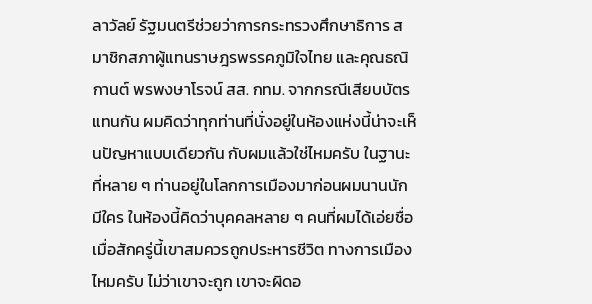ลาวัลย์ รัฐมนตรีช่วยว่าการกระทรวงศึกษาธิการ สมาชิกสภาผู้แทนราษฎรพรรคภูมิใจไทย และคุณธณิกานต์ พรพงษาโรจน์ สส. กทม. จากกรณีเสียบบัตรแทนกัน ผมคิดว่าทุกท่านที่นั่งอยู่ในห้องแห่งนี้น่าจะเห็นปัญหาแบบเดียวกัน กับผมแล้วใช่ไหมครับ ในฐานะที่หลาย ๆ ท่านอยู่ในโลกการเมืองมาก่อนผมนานนัก มีใคร ในห้องนี้คิดว่าบุคคลหลาย ๆ คนที่ผมได้เอ่ยชื่อเมื่อสักครู่นี้เขาสมควรถูกประหารชีวิต ทางการเมืองไหมครับ ไม่ว่าเขาจะถูก เขาจะผิดอ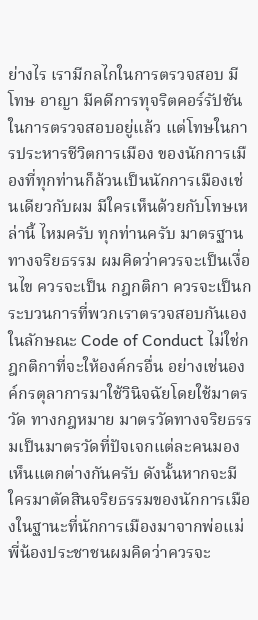ย่างไร เรามีกลไกในการตรวจสอบ มีโทษ อาญา มีคดีการทุจริตคอร์รัปชันในการตรวจสอบอยู่แล้ว แต่โทษในการประหารชีวิตการเมือง ของนักการเมืองที่ทุกท่านก็ล้วนเป็นนักการเมืองเช่นเดียวกับผม มีใครเห็นด้วยกับโทษเหล่านี้ ไหมครับ ทุกท่านครับ มาตรฐานทางจริยธรรม ผมคิดว่าควรจะเป็นเงื่อนไข ควรจะเป็น กฎกติกา ควรจะเป็นกระบวนการที่พวกเราตรวจสอบกันเองในลักษณะ Code of Conduct ไม่ใช่กฎกติกาที่จะให้องค์กรอื่น อย่างเช่นองค์กรตุลาการมาใช้วินิจฉัยโดยใช้มาตรวัด ทางกฎหมาย มาตรวัดทางจริยธรรมเป็นมาตรวัดที่ปัจเจกแต่ละคนมองเห็นแตกต่างกันครับ ดังนั้นหากจะมีใครมาตัดสินจริยธรรมของนักการเมืองในฐานะที่นักการเมืองมาจากพ่อแม่ พี่น้องประชาชนผมคิดว่าควรจะ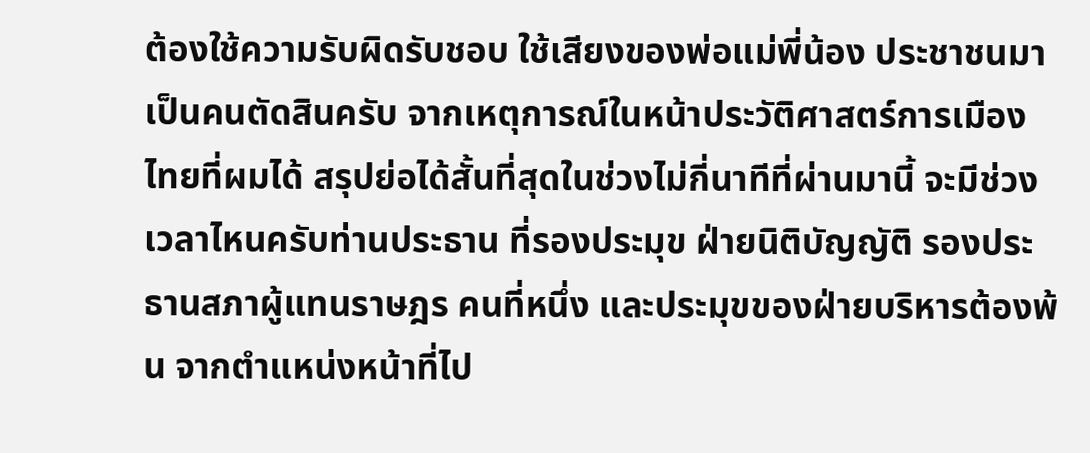ต้องใช้ความรับผิดรับชอบ ใช้เสียงของพ่อแม่พี่น้อง ประชาชนมาเป็นคนตัดสินครับ จากเหตุการณ์ในหน้าประวัติศาสตร์การเมืองไทยที่ผมได้ สรุปย่อได้สั้นที่สุดในช่วงไม่กี่นาทีที่ผ่านมานี้ จะมีช่วงเวลาไหนครับท่านประธาน ที่รองประมุข ฝ่ายนิติบัญญัติ รองประธานสภาผู้แทนราษฎร คนที่หนึ่ง และประมุขของฝ่ายบริหารต้องพ้น จากตำแหน่งหน้าที่ไป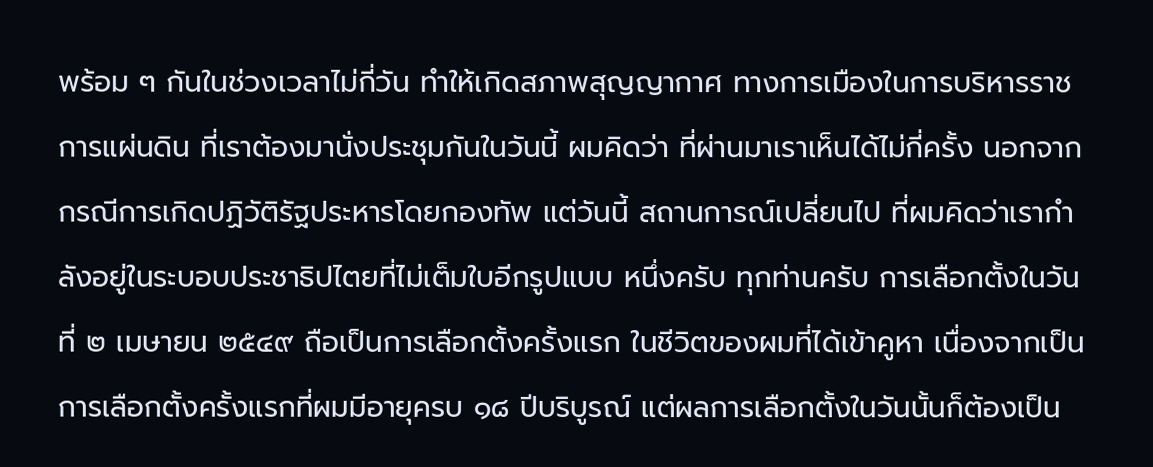พร้อม ๆ กันในช่วงเวลาไม่กี่วัน ทำให้เกิดสภาพสุญญากาศ ทางการเมืองในการบริหารราชการแผ่นดิน ที่เราต้องมานั่งประชุมกันในวันนี้ ผมคิดว่า ที่ผ่านมาเราเห็นได้ไม่กี่ครั้ง นอกจากกรณีการเกิดปฏิวัติรัฐประหารโดยกองทัพ แต่วันนี้ สถานการณ์เปลี่ยนไป ที่ผมคิดว่าเรากำลังอยู่ในระบอบประชาธิปไตยที่ไม่เต็มใบอีกรูปแบบ หนึ่งครับ ทุกท่านครับ การเลือกตั้งในวันที่ ๒ เมษายน ๒๕๔๙ ถือเป็นการเลือกตั้งครั้งแรก ในชีวิตของผมที่ได้เข้าคูหา เนื่องจากเป็นการเลือกตั้งครั้งแรกที่ผมมีอายุครบ ๑๘ ปีบริบูรณ์ แต่ผลการเลือกตั้งในวันนั้นก็ต้องเป็น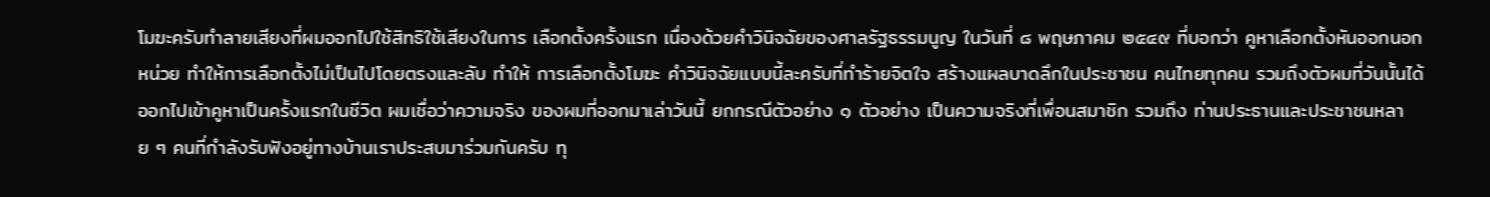โมฆะครับทำลายเสียงที่ผมออกไปใช้สิทธิใช้เสียงในการ เลือกตั้งครั้งแรก เนื่องด้วยคำวินิจฉัยของศาลรัฐธรรมนูญ ในวันที่ ๘ พฤษภาคม ๒๕๔๙ ที่บอกว่า คูหาเลือกตั้งหันออกนอกหน่วย ทำให้การเลือกตั้งไม่เป็นไปโดยตรงและลับ ทำให้ การเลือกตั้งโมฆะ คำวินิจฉัยแบบนี้ละครับที่ทำร้ายจิตใจ สร้างแผลบาดลึกในประชาชน คนไทยทุกคน รวมถึงตัวผมที่วันนั้นได้ออกไปเข้าคูหาเป็นครั้งแรกในชีวิต ผมเชื่อว่าความจริง ของผมที่ออกมาเล่าวันนี้ ยกกรณีตัวอย่าง ๑ ตัวอย่าง เป็นความจริงที่เพื่อนสมาชิก รวมถึง ท่านประธานและประชาชนหลาย ๆ คนที่กำลังรับฟังอยู่ทางบ้านเราประสบมาร่วมกันครับ ทุ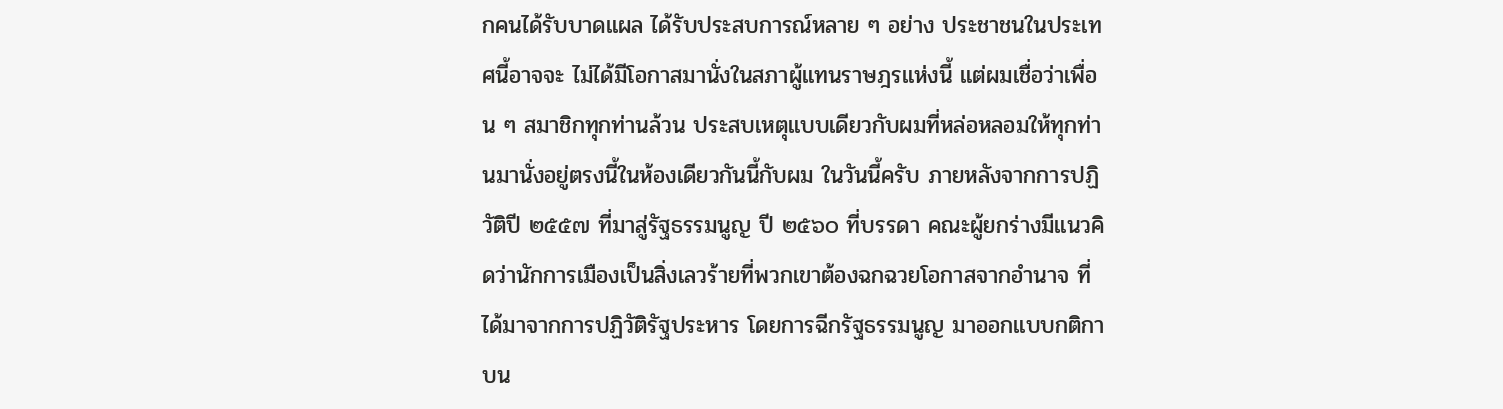กคนได้รับบาดแผล ได้รับประสบการณ์หลาย ๆ อย่าง ประชาชนในประเทศนี้อาจจะ ไม่ได้มีโอกาสมานั่งในสภาผู้แทนราษฎรแห่งนี้ แต่ผมเชื่อว่าเพื่อน ๆ สมาชิกทุกท่านล้วน ประสบเหตุแบบเดียวกับผมที่หล่อหลอมให้ทุกท่านมานั่งอยู่ตรงนี้ในห้องเดียวกันนี้กับผม ในวันนี้ครับ ภายหลังจากการปฏิวัติปี ๒๕๕๗ ที่มาสู่รัฐธรรมนูญ ปี ๒๕๖๐ ที่บรรดา คณะผู้ยกร่างมีแนวคิดว่านักการเมืองเป็นสิ่งเลวร้ายที่พวกเขาต้องฉกฉวยโอกาสจากอำนาจ ที่ได้มาจากการปฏิวัติรัฐประหาร โดยการฉีกรัฐธรรมนูญ มาออกแบบกติกาบน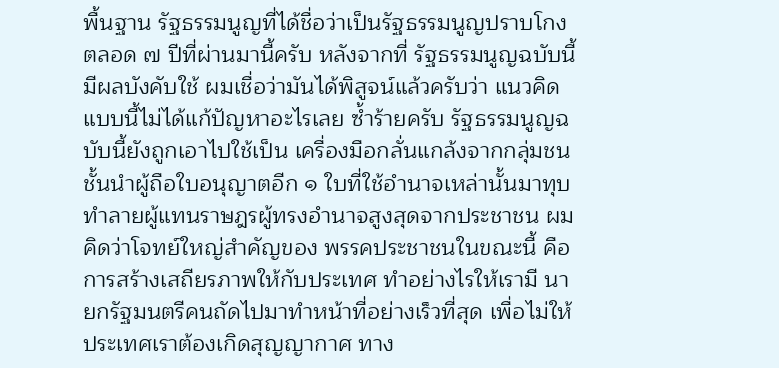พื้นฐาน รัฐธรรมนูญที่ได้ชื่อว่าเป็นรัฐธรรมนูญปราบโกง ตลอด ๗ ปีที่ผ่านมานี้ครับ หลังจากที่ รัฐธรรมนูญฉบับนี้มีผลบังคับใช้ ผมเชื่อว่ามันได้พิสูจน์แล้วครับว่า แนวคิดแบบนี้ไม่ได้แก้ปัญหาอะไรเลย ซ้ำร้ายครับ รัฐธรรมนูญฉบับนี้ยังถูกเอาไปใช้เป็น เครื่องมือกลั่นแกล้งจากกลุ่มชนชั้นนำผู้ถือใบอนุญาตอีก ๑ ใบที่ใช้อำนาจเหล่านั้นมาทุบ ทำลายผู้แทนราษฎรผู้ทรงอำนาจสูงสุดจากประชาชน ผมคิดว่าโจทย์ใหญ่สำคัญของ พรรคประชาชนในขณะนี้ คือการสร้างเสถียรภาพให้กับประเทศ ทำอย่างไรให้เรามี นายกรัฐมนตรีคนถัดไปมาทำหน้าที่อย่างเร็วที่สุด เพื่อไม่ให้ประเทศเราต้องเกิดสุญญากาศ ทาง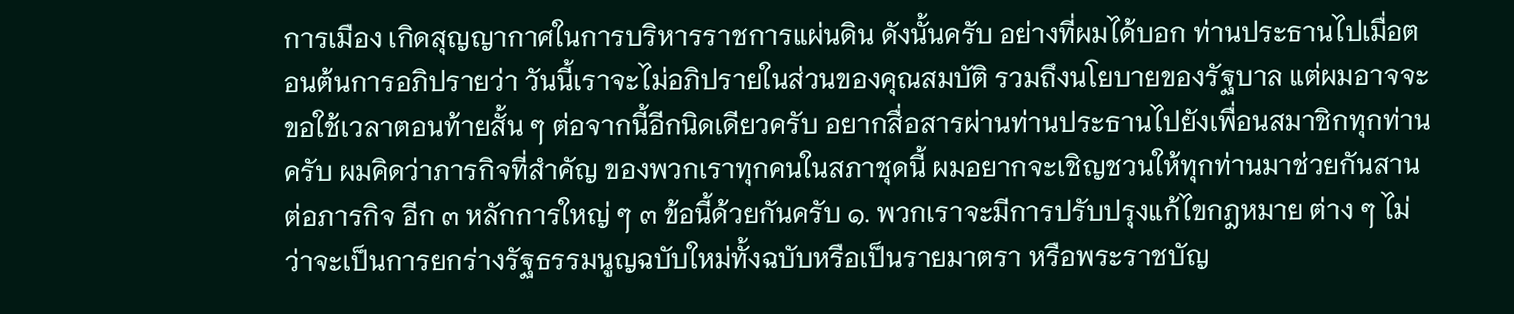การเมือง เกิดสุญญากาศในการบริหารราชการแผ่นดิน ดังนั้นครับ อย่างที่ผมได้บอก ท่านประธานไปเมื่อตอนต้นการอภิปรายว่า วันนี้เราจะไม่อภิปรายในส่วนของคุณสมบัติ รวมถึงนโยบายของรัฐบาล แต่ผมอาจจะขอใช้เวลาตอนท้ายสั้น ๆ ต่อจากนี้อีกนิดเดียวครับ อยากสื่อสารผ่านท่านประธานไปยังเพื่อนสมาชิกทุกท่านครับ ผมคิดว่าภารกิจที่สำคัญ ของพวกเราทุกคนในสภาชุดนี้ ผมอยากจะเชิญชวนให้ทุกท่านมาช่วยกันสานต่อภารกิจ อีก ๓ หลักการใหญ่ ๆ ๓ ข้อนี้ด้วยกันครับ ๑. พวกเราจะมีการปรับปรุงแก้ไขกฎหมาย ต่าง ๆ ไม่ว่าจะเป็นการยกร่างรัฐธรรมนูญฉบับใหม่ทั้งฉบับหรือเป็นรายมาตรา หรือพระราชบัญ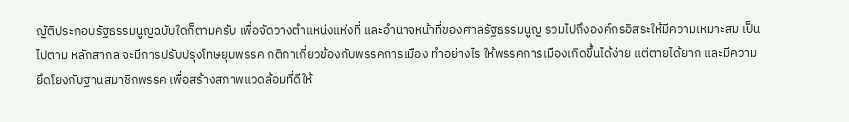ญัติประกอบรัฐธรรมนูญฉบับใดก็ตามครับ เพื่อจัดวางตำแหน่งแห่งที่ และอำนาจหน้าที่ของศาลรัฐธรรมนูญ รวมไปถึงองค์กรอิสระให้มีความเหมาะสม เป็นไปตาม หลักสากล จะมีการปรับปรุงโทษยุบพรรค กติกาเกี่ยวข้องกับพรรคการเมือง ทำอย่างไร ให้พรรคการเมืองเกิดขึ้นได้ง่าย แต่ตายได้ยาก และมีความยึดโยงกับฐานสมาชิกพรรค เพื่อสร้างสภาพแวดล้อมที่ดีให้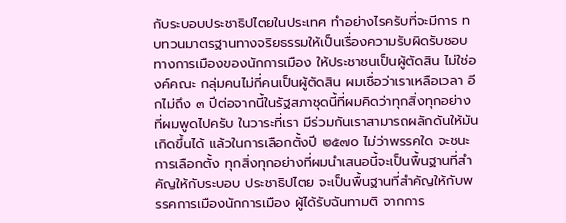กับระบอบประชาธิปไตยในประเทศ ทำอย่างไรครับที่จะมีการ ทบทวนมาตรฐานทางจริยธรรมให้เป็นเรื่องความรับผิดรับชอบทางการเมืองของนักการเมือง ให้ประชาชนเป็นผู้ตัดสิน ไม่ใช่องค์คณะ กลุ่มคนไม่กี่คนเป็นผู้ตัดสิน ผมเชื่อว่าเราเหลือเวลา อีกไม่ถึง ๓ ปีต่อจากนี้ในรัฐสภาชุดนี้ที่ผมคิดว่าทุกสิ่งทุกอย่างที่ผมพูดไปครับ ในวาระที่เรา มีร่วมกันเราสามารถผลักดันให้มันเกิดขึ้นได้ แล้วในการเลือกตั้งปี ๒๕๗๐ ไม่ว่าพรรคใด จะชนะการเลือกตั้ง ทุกสิ่งทุกอย่างที่ผมนำเสนอนี้จะเป็นพื้นฐานที่สำคัญให้กับระบอบ ประชาธิปไตย จะเป็นพื้นฐานที่สำคัญให้กับพรรคการเมืองนักการเมือง ผู้ได้รับฉันทามติ จากการ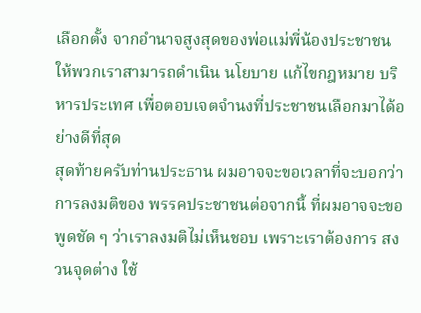เลือกตั้ง จากอำนาจสูงสุดของพ่อแม่พี่น้องประชาชน ให้พวกเราสามารถดำเนิน นโยบาย แก้ไขกฎหมาย บริหารประเทศ เพื่อตอบเจตจำนงที่ประชาชนเลือกมาได้อย่างดีที่สุด
สุดท้ายครับท่านประธาน ผมอาจจะขอเวลาที่จะบอกว่า การลงมติของ พรรคประชาชนต่อจากนี้ ที่ผมอาจจะขอพูดชัด ๆ ว่าเราลงมติไม่เห็นชอบ เพราะเราต้องการ สงวนจุดต่าง ใช้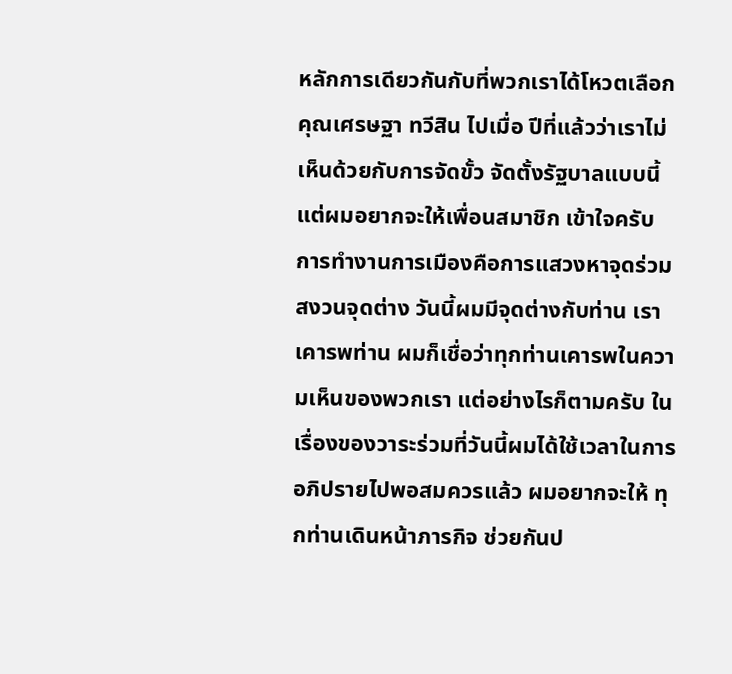หลักการเดียวกันกับที่พวกเราได้โหวตเลือก คุณเศรษฐา ทวีสิน ไปเมื่อ ปีที่แล้วว่าเราไม่เห็นด้วยกับการจัดขั้ว จัดตั้งรัฐบาลแบบนี้ แต่ผมอยากจะให้เพื่อนสมาชิก เข้าใจครับ การทำงานการเมืองคือการแสวงหาจุดร่วม สงวนจุดต่าง วันนี้ผมมีจุดต่างกับท่าน เราเคารพท่าน ผมก็เชื่อว่าทุกท่านเคารพในความเห็นของพวกเรา แต่อย่างไรก็ตามครับ ในเรื่องของวาระร่วมที่วันนี้ผมได้ใช้เวลาในการอภิปรายไปพอสมควรแล้ว ผมอยากจะให้ ทุกท่านเดินหน้าภารกิจ ช่วยกันป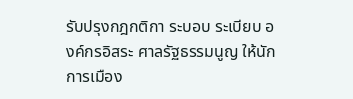รับปรุงกฎกติกา ระบอบ ระเบียบ องค์กรอิสระ ศาลรัฐธรรมนูญ ให้นักการเมือง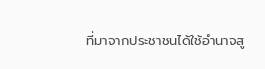ที่มาจากประชาชนได้ใช้อำนาจสู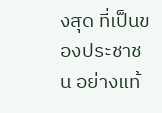งสุด ที่เป็นของประชาชน อย่างแท้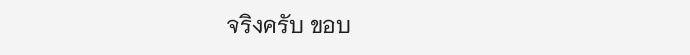จริงครับ ขอบ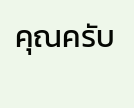คุณครับ